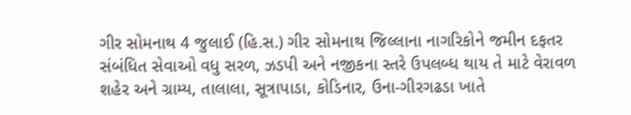ગીર સોમનાથ 4 જુલાઈ (હિ.સ.) ગીર સોમનાથ જિલ્લાના નાગરિકોને જમીન દફતર સંબંધિત સેવાઓ વધુ સરળ, ઝડપી અને નજીકના સ્તરે ઉપલબ્ધ થાય તે માટે વેરાવળ શહેર અને ગ્રામ્ય, તાલાલા, સૂત્રાપાડા, કોડિનાર, ઉના-ગીરગઢડા ખાતે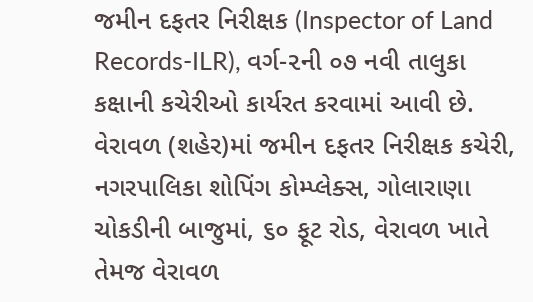જમીન દફતર નિરીક્ષક (Inspector of Land Records-ILR), વર્ગ-૨ની ૦૭ નવી તાલુકા કક્ષાની કચેરીઓ કાર્યરત કરવામાં આવી છે.
વેરાવળ (શહેર)માં જમીન દફતર નિરીક્ષક કચેરી, નગરપાલિકા શોપિંગ કોમ્પ્લેક્સ, ગોલારાણા ચોકડીની બાજુમાં, ૬૦ ફૂટ રોડ, વેરાવળ ખાતે તેમજ વેરાવળ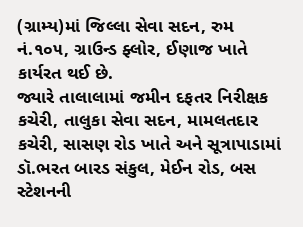(ગ્રામ્ય)માં જિલ્લા સેવા સદન, રુમ નં.૧૦૫, ગ્રાઉન્ડ ફ્લોર, ઈણાજ ખાતે કાર્યરત થઈ છે.
જ્યારે તાલાલામાં જમીન દફતર નિરીક્ષક કચેરી, તાલુકા સેવા સદન, મામલતદાર કચેરી, સાસણ રોડ ખાતે અને સૂત્રાપાડામાં ડૉ.ભરત બારડ સંકુલ, મેઈન રોડ, બસ સ્ટેશનની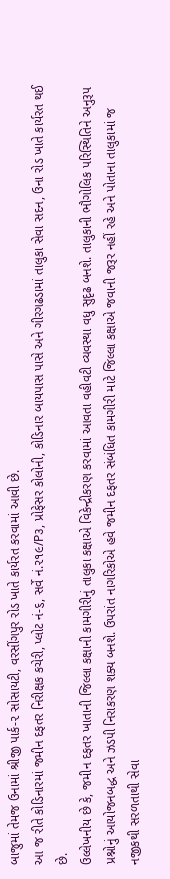બાજુમાં તેમજ ઉનામાં શ્રીજી પાર્ક-૨ સોસાયટી, વરસીંગપુર રોડ ખાતે કાર્યરત કરવામાં આવી છે.
આ જ રીતે કોડિનારમાં જમીન દફતર નિરીક્ષક કચેરી, પ્લોટ નં-૬, સર્વે નં.૨૧૯/P૩, પ્રોફેસર કોલોની, કોડિનાર બાયપાસ પાસે અને ગીરગઢડામાં તાલુકા સેવા સદન, ઉના રોડ ખાતે કાર્યરત થઈ છે.
ઉલ્લેખનીય છે કે, જમીન દફતર ખાતાની જિલ્લા કક્ષાની કામગીરીનું તાલુકા કક્ષાએ વિકેન્દ્રીકરણ કરવામાં આવતા વહીવટી વ્યવસ્થા વધુ સુદૃઢ બનશે. તાલુકાની ભૌગોલિક પરિસ્થિતિને અનુરૂપ પ્રશ્નોનું આયોજનબદ્ધ અને ઝડપી નિરાકરણ શક્ય બનશે. ઉપરાંત નાગરિકોએ હવે જમીન દફતર સંબંધિત કામગીરી માટે જિલ્લા કક્ષાએ જવાની જરૂર નહીં રહે અને પોતાના તાલુકામાં જ નજીકથી સરળતાથી સેવા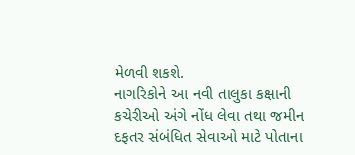મેળવી શકશે.
નાગરિકોને આ નવી તાલુકા કક્ષાની કચેરીઓ અંગે નોંધ લેવા તથા જમીન દફતર સંબંધિત સેવાઓ માટે પોતાના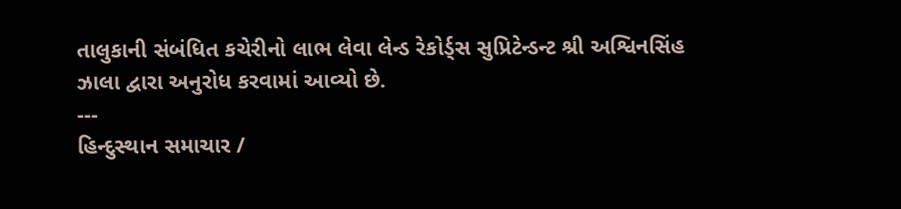તાલુકાની સંબંધિત કચેરીનો લાભ લેવા લેન્ડ રેકોર્ડ્સ સુપ્રિટેન્ડન્ટ શ્રી અશ્વિનસિંહ ઝાલા દ્વારા અનુરોધ કરવામાં આવ્યો છે.
---
હિન્દુસ્થાન સમાચાર /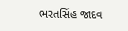ભરતસિંહ જાદવ